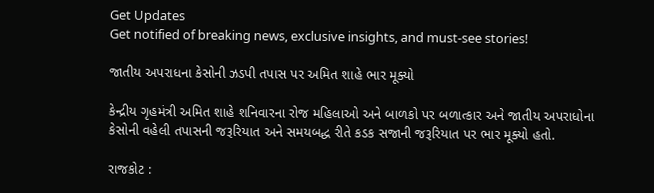Get Updates
Get notified of breaking news, exclusive insights, and must-see stories!

જાતીય અપરાધના કેસોની ઝડપી તપાસ પર અમિત શાહે ભાર મૂક્યો

કેન્દ્રીય ગૃહમંત્રી અમિત શાહે શનિવારના રોજ મહિલાઓ અને બાળકો પર બળાત્કાર અને જાતીય અપરાધોના કેસોની વહેલી તપાસની જરૂરિયાત અને સમયબદ્ધ રીતે કડક સજાની જરૂરિયાત પર ભાર મૂક્યો હતો.

રાજકોટ :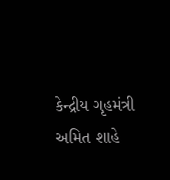કેન્દ્રીય ગૃહમંત્રી અમિત શાહે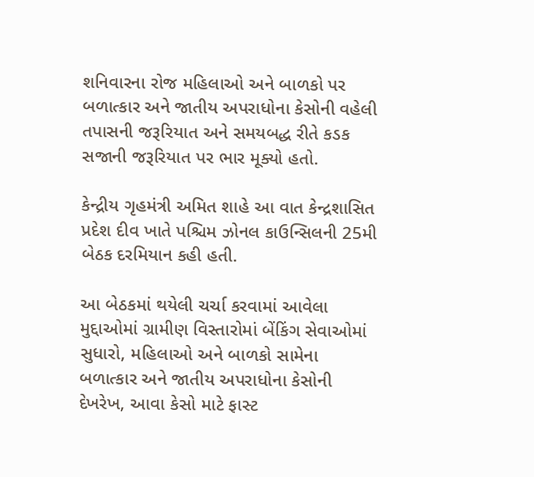શનિવારના રોજ મહિલાઓ અને બાળકો પર બળાત્કાર અને જાતીય અપરાધોના કેસોની વહેલી તપાસની જરૂરિયાત અને સમયબદ્ધ રીતે કડક સજાની જરૂરિયાત પર ભાર મૂક્યો હતો.

કેન્દ્રીય ગૃહમંત્રી અમિત શાહે આ વાત કેન્દ્રશાસિત પ્રદેશ દીવ ખાતે પશ્ચિમ ઝોનલ કાઉન્સિલની 25મી બેઠક દરમિયાન કહી હતી.

આ બેઠકમાં થયેલી ચર્ચા કરવામાં આવેલા મુદ્દાઓમાં ગ્રામીણ વિસ્તારોમાં બેંકિંગ સેવાઓમાં સુધારો, મહિલાઓ અને બાળકો સામેના બળાત્કાર અને જાતીય અપરાધોના કેસોની દેખરેખ, આવા કેસો માટે ફાસ્ટ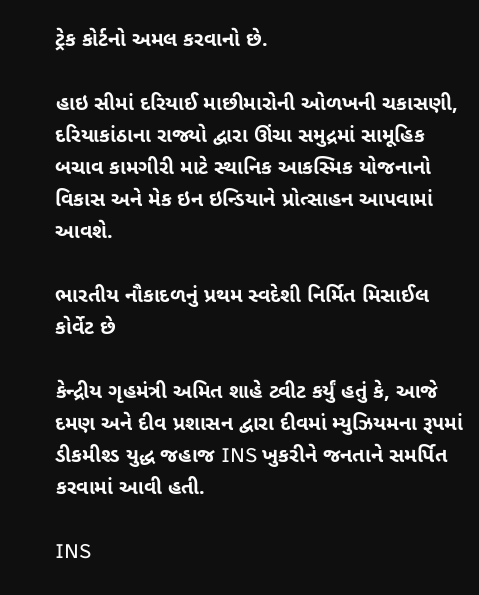ટ્રેક કોર્ટનો અમલ કરવાનો છે.

હાઇ સીમાં દરિયાઈ માછીમારોની ઓળખની ચકાસણી, દરિયાકાંઠાના રાજ્યો દ્વારા ઊંચા સમુદ્રમાં સામૂહિક બચાવ કામગીરી માટે સ્થાનિક આકસ્મિક યોજનાનો વિકાસ અને મેક ઇન ઇન્ડિયાને પ્રોત્સાહન આપવામાં આવશે.

ભારતીય નૌકાદળનું પ્રથમ સ્વદેશી નિર્મિત મિસાઈલ કોર્વેટ છે

કેન્દ્રીય ગૃહમંત્રી અમિત શાહે ટ્વીટ કર્યું હતું કે, આજે દમણ અને દીવ પ્રશાસન દ્વારા દીવમાં મ્યુઝિયમના રૂપમાં ડીકમીશ્ડ યુદ્ધ જહાજ INS ખુકરીને જનતાને સમર્પિત કરવામાં આવી હતી.

INS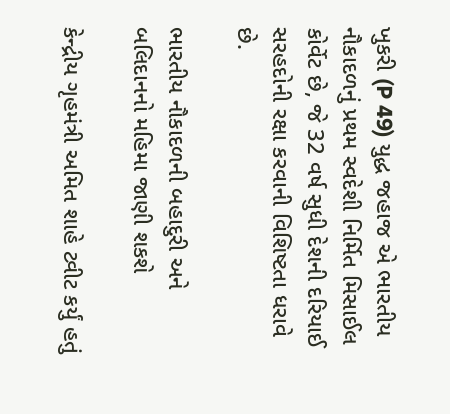ખુકરી (P 49) યુદ્ધ જહાજ એ ભારતીય નૌકાદળનું પ્રથમ સ્વદેશી નિર્મિત મિસાઈલ કોર્વેટ છે, જે 32 વર્ષ સુધી દેશની દરિયાઈ સરહદોની રક્ષા કરવાની વિશિષ્ટતા ધરાવે છે.

ભારતીય નૌકાદળની બહાદુરી અને બલિદાનનો મહિમા જાણી શકશે

કેન્દ્રીય ગૃહમંત્રી અમિત શાહે ટ્વીટ કર્યું હતું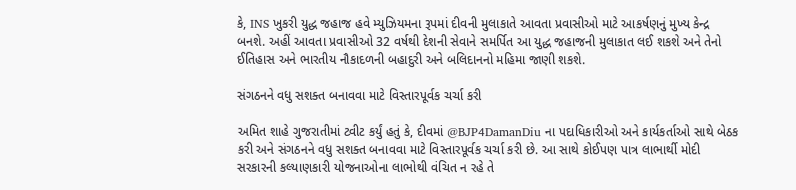કે, INS ખુકરી યુદ્ધ જહાજ હવે મ્યુઝિયમના રૂપમાં દીવની મુલાકાતે આવતા પ્રવાસીઓ માટે આકર્ષણનું મુખ્ય કેન્દ્ર બનશે. અહીં આવતા પ્રવાસીઓ 32 વર્ષથી દેશની સેવાને સમર્પિત આ યુદ્ધ જહાજની મુલાકાત લઈ શકશે અને તેનો ઈતિહાસ અને ભારતીય નૌકાદળની બહાદુરી અને બલિદાનનો મહિમા જાણી શકશે.

સંગઠનને વધુ સશક્ત બનાવવા માટે વિસ્તારપૂર્વક ચર્ચા કરી

અમિત શાહે ગુજરાતીમાં ટ્વીટ કર્યું હતું કે, દીવમાં @BJP4DamanDiu ના પદાધિકારીઓ અને કાર્યકર્તાઓ સાથે બેઠક કરી અને સંગઠનને વધુ સશક્ત બનાવવા માટે વિસ્તારપૂર્વક ચર્ચા કરી છે. આ સાથે કોઈપણ પાત્ર લાભાર્થી મોદી સરકારની કલ્યાણકારી યોજનાઓના લાભોથી વંચિત ન રહે તે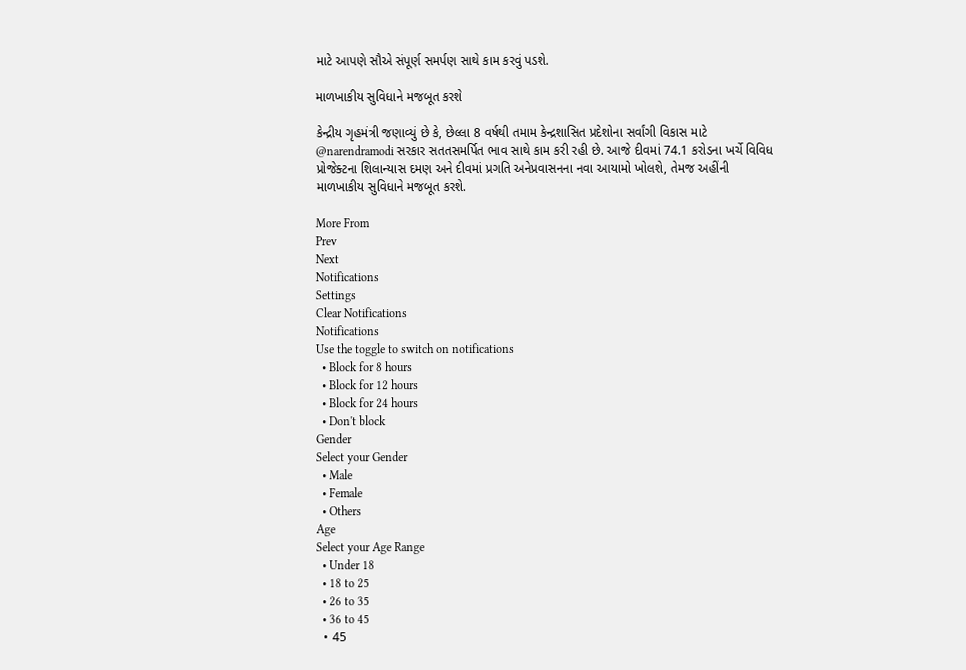માટે આપણે સૌએ સંપૂર્ણ સમર્પણ સાથે કામ કરવું પડશે.

માળખાકીય સુવિધાને મજબૂત કરશે

કેન્દ્રીય ગૃહમંત્રી જણાવ્યું છે કે, છેલ્લા 8 વર્ષથી તમામ કેન્દ્રશાસિત પ્રદેશોના સર્વાંગી વિકાસ માટે @narendramodi સરકાર સતતસમર્પિત ભાવ સાથે કામ કરી રહી છે. આજે દીવમાં 74.1 કરોડના ખર્ચે વિવિધ પ્રોજેક્ટના શિલાન્યાસ દમણ અને દીવમાં પ્રગતિ અનેપ્રવાસનના નવા આયામો ખોલશે, તેમજ અહીંની માળખાકીય સુવિધાને મજબૂત કરશે.

More From
Prev
Next
Notifications
Settings
Clear Notifications
Notifications
Use the toggle to switch on notifications
  • Block for 8 hours
  • Block for 12 hours
  • Block for 24 hours
  • Don't block
Gender
Select your Gender
  • Male
  • Female
  • Others
Age
Select your Age Range
  • Under 18
  • 18 to 25
  • 26 to 35
  • 36 to 45
  • 45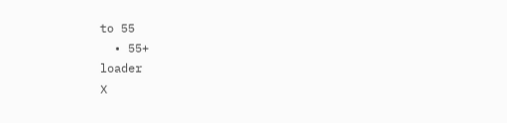to 55
  • 55+
loader
X